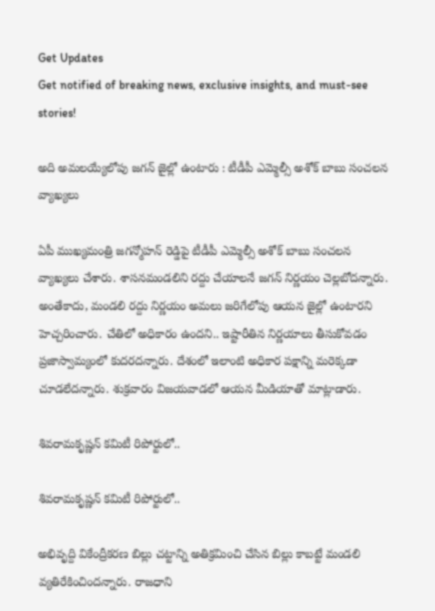Get Updates
Get notified of breaking news, exclusive insights, and must-see stories!

అది అమలయ్యేలోపు జగన్ జైల్లో ఉంటారు : టీడీపీ ఎమ్మెల్సీ అశోక్ బాబు సంచలన వ్యాఖ్యలు

ఏపీ ముఖ్యమంత్రి జగన్మోహన్ రెడ్డిపై టీడీపీ ఎమ్మెల్సీ అశోక్ బాబు సంచలన వ్యాఖ్యలు చేశారు. శాసనమండలిని రద్దు చేయాలనే జగన్ నిర్ణయం చెల్లబోదన్నారు. అంతేకాదు, మండలి రద్దు నిర్ణయం అమలు జరిగేలోపు ఆయన జైల్లో ఉంటారని హెచ్చరించారు. చేతిలో అధికారం ఉందని.. ఇష్టారీతిన నిర్ణయాలు తీసుకోవడం ప్రజాస్వామ్యంలో కుదరదన్నారు. దేశంలో ఇలాంటి అధికార పక్షాన్ని మరెక్కడా చూడలేదన్నారు. శుక్రవారం విజయవాడలో ఆయన మీడియాతో మాట్లాడారు.

శివరామకృష్ణన్ కమిటీ రిపోర్టులో..

శివరామకృష్ణన్ కమిటీ రిపోర్టులో..

అభివృద్ది వికేంద్రీకరణ బిల్లు చట్టాన్ని అతిక్రమించి చేసిన బిల్లు కాబట్టే మండలి వ్యతిరేకించిందన్నారు. రాజధాని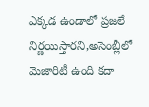ఎక్కడ ఉండాలో ప్రజలే నిర్ణయిస్తారని,అసెంబ్లీలో మెజారిటీ ఉంది కదా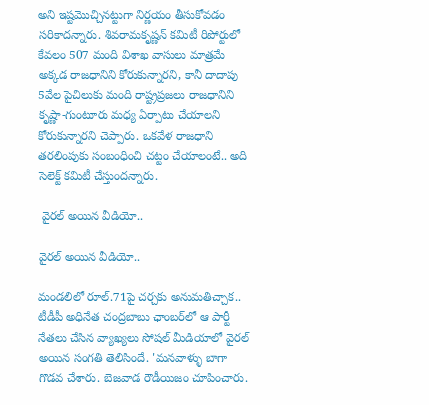అని ఇష్టమొచ్చినట్టుగా నిర్ణయం తీసుకోవడం సరికాదన్నారు. శివరామకృష్ణన్ కమిటీ రిపోర్టులో కేవలం 507 మంది విశాఖ వాసులు మాత్రమే అక్కడ రాజధానిని కోరుకున్నారని, కానీ దాదాపు 5వేల పైచిలుకు మంది రాష్ట్రప్రజలు రాజధానిని కృష్ణా-గుంటూరు మధ్య ఏర్పాటు చేయాలని కోరుకున్నారని చెప్పారు. ఒకవేళ రాజధాని తరలింపుకు సంబంధించి చట్టం చేయాలంటే.. అది సెలెక్ట్ కమిటీ చేస్తుందన్నారు.

 వైరల్ అయిన వీడియో..

వైరల్ అయిన వీడియో..

మండలిలో రూల్.71పై చర్చకు అనుమతిచ్చాక.. టీడీపీ అధినేత చంద్రబాబు ఛాంబర్‌లో ఆ పార్టీ నేతలు చేసిన వ్యాఖ్యలు సోషల్ మీడియాలో వైరల్ అయిన సంగతి తెలిసిందే. 'మనవాళ్ళు బాగా గొడవ చేశారు. బెజవాడ రౌడీయిజం చూపించారు.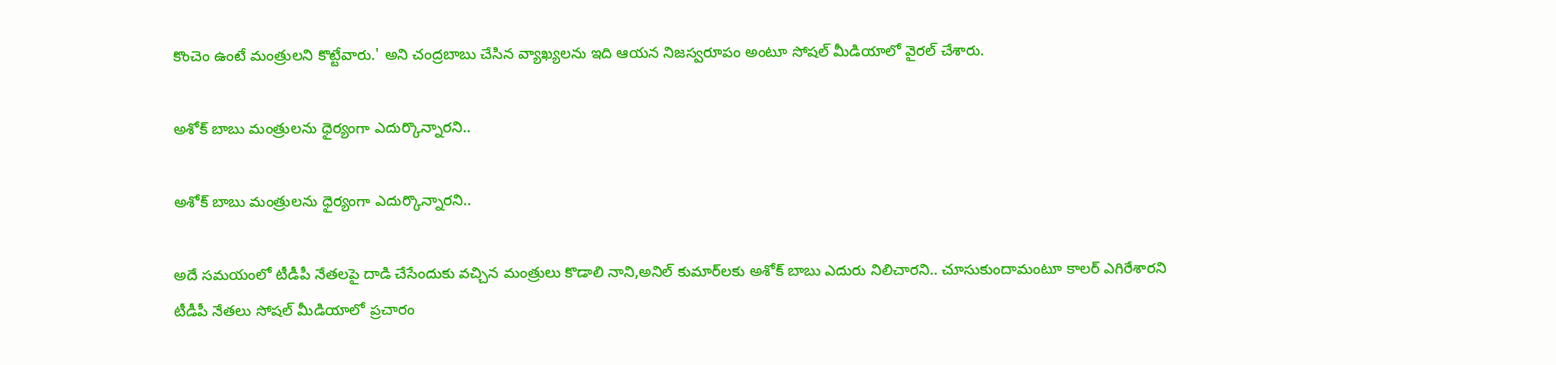కొంచెం ఉంటే మంత్రులని కొట్టేవారు.' అని చంద్రబాబు చేసిన వ్యాఖ్యలను ఇది ఆయన నిజస్వరూపం అంటూ సోషల్ మీడియాలో వైరల్ చేశారు.

అశోక్ బాబు మంత్రులను ధైర్యంగా ఎదుర్కొన్నారని..

అశోక్ బాబు మంత్రులను ధైర్యంగా ఎదుర్కొన్నారని..

అదే సమయంలో టీడీపీ నేతలపై దాడి చేసేందుకు వచ్చిన మంత్రులు కొడాలి నాని,అనిల్ కుమార్‌లకు అశోక్ బాబు ఎదురు నిలిచారని.. చూసుకుందామంటూ కాలర్ ఎగిరేశారని టీడీపీ నేతలు సోషల్ మీడియాలో ప్రచారం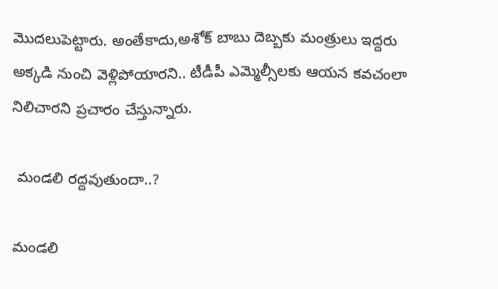మొదలుపెట్టారు. అంతేకాదు,అశోక్ బాబు దెబ్బకు మంత్రులు ఇద్దరు అక్కడి నుంచి వెళ్లిపోయారని.. టీడీపీ ఎమ్మెల్సీలకు ఆయన కవచంలా నిలిచారని ప్రచారం చేస్తున్నారు.

 మండలి రద్దవుతుందా..?

మండలి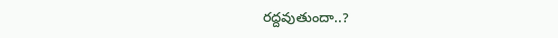రద్దవుతుందా..?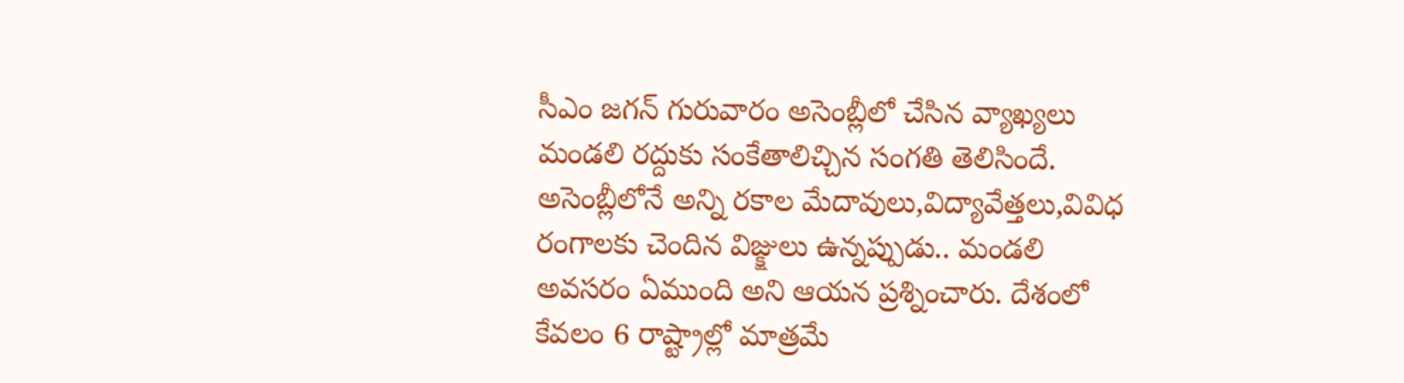సీఎం జగన్ గురువారం అసెంబ్లీలో చేసిన వ్యాఖ్యలు మండలి రద్దుకు సంకేతాలిచ్చిన సంగతి తెలిసిందే. అసెంబ్లీలోనే అన్ని రకాల మేదావులు,విద్యావేత్తలు,వివిధ రంగాలకు చెందిన విజ్క్షులు ఉన్నప్పుడు.. మండలి అవసరం ఏముంది అని ఆయన ప్రశ్నించారు. దేశంలో కేవలం 6 రాష్ట్రాల్లో మాత్రమే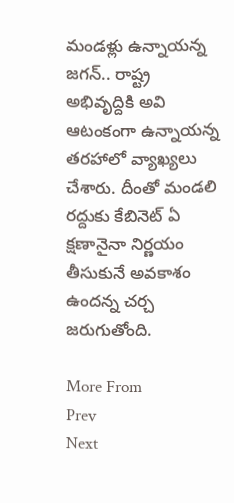మండళ్లు ఉన్నాయన్న జగన్.. రాష్ట్ర అభివృద్దికి అవి ఆటంకంగా ఉన్నాయన్న తరహాలో వ్యాఖ్యలు చేశారు. దీంతో మండలి రద్దుకు కేబినెట్ ఏ క్షణానైనా నిర్ణయం తీసుకునే అవకాశం ఉందన్న చర్చ జరుగుతోంది.

More From
Prev
Next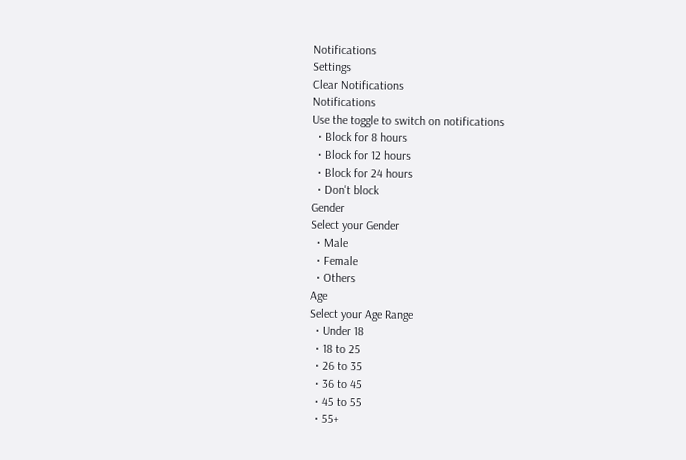Notifications
Settings
Clear Notifications
Notifications
Use the toggle to switch on notifications
  • Block for 8 hours
  • Block for 12 hours
  • Block for 24 hours
  • Don't block
Gender
Select your Gender
  • Male
  • Female
  • Others
Age
Select your Age Range
  • Under 18
  • 18 to 25
  • 26 to 35
  • 36 to 45
  • 45 to 55
  • 55+